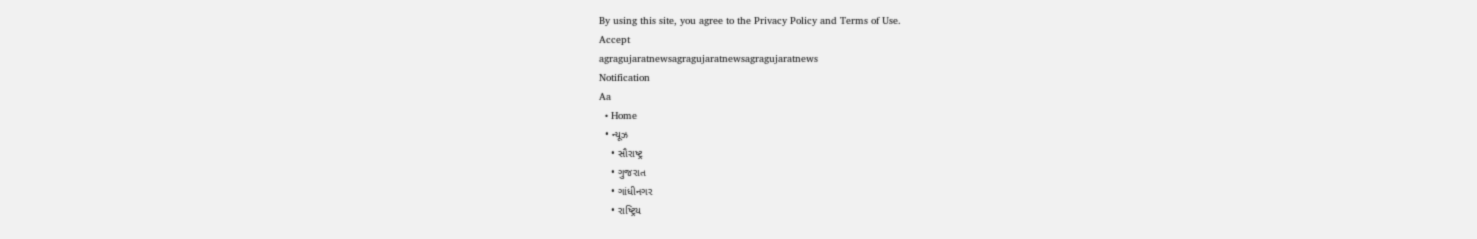By using this site, you agree to the Privacy Policy and Terms of Use.
Accept
agragujaratnewsagragujaratnewsagragujaratnews
Notification
Aa
  • Home
  • ન્યૂઝ
    • સૌરાષ્ટ્ર
    • ગુજરાત
    • ગાંધીનગર
    • રાષ્ટ્રિય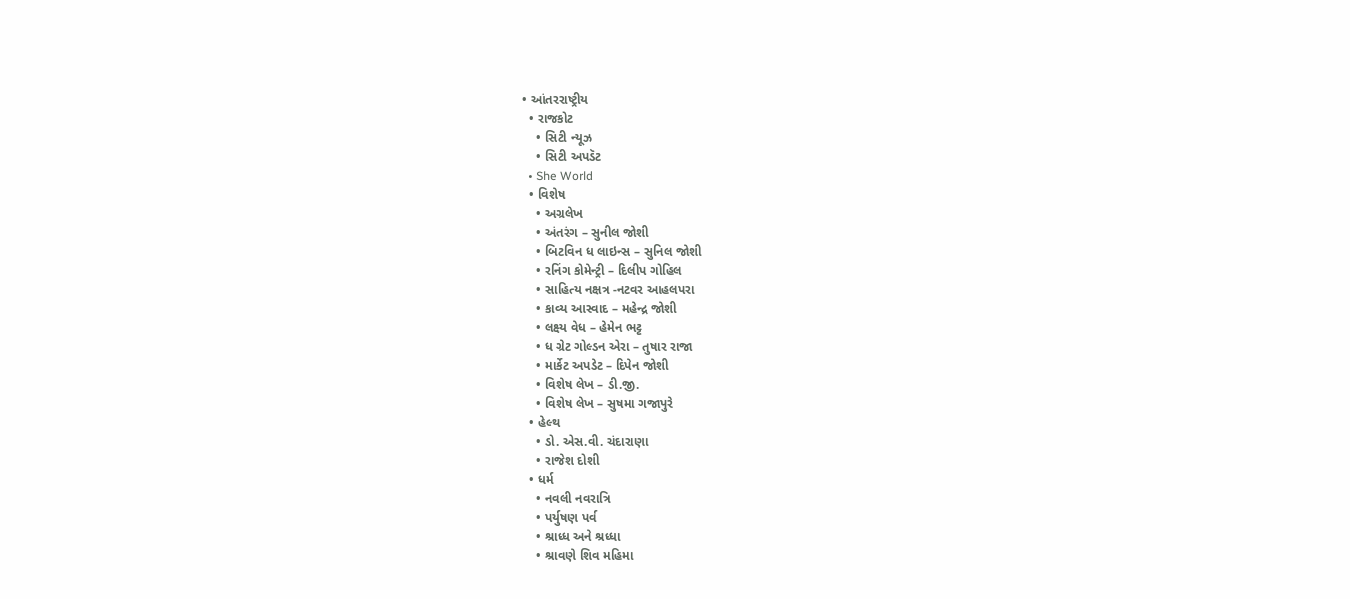• આંતરરાષ્ટ્રીય
  • રાજકોટ
    • સિટી ન્યૂઝ
    • સિટી અપડૅટ
  • She World
  • વિશેષ
    • અગ્રલેખ
    • અંતરંગ – સુનીલ જોશી
    • બિટવિન ધ લાઇન્સ – સુનિલ જોશી
    • રનિંગ કોમેન્ટ્રી – દિલીપ ગોહિલ
    • સાહિત્ય નક્ષત્ર -નટવર આહલપરા
    • કાવ્ય આસ્વાદ – મહેન્દ્ર જોશી
    • લક્ષ્ય વેધ – હેમેન ભટ્ટ
    • ધ ગ્રેટ ગોલ્ડન એરા – તુષાર રાજા
    • માર્કેટ અપડેટ – દિપેન જોશી
    • વિશેષ લેખ – ડી.જી.
    • વિશેષ લેખ – સુષમા ગજાપુરે
  • હેલ્થ
    • ડો. એસ.વી. ચંદારાણા
    • રાજેશ દોશી
  • ધર્મ
    • નવલી નવરાત્રિ
    • પર્યુષણ પર્વ
    • શ્રાધ્ધ અને શ્રધ્ધા
    • શ્રાવણે શિવ મહિમા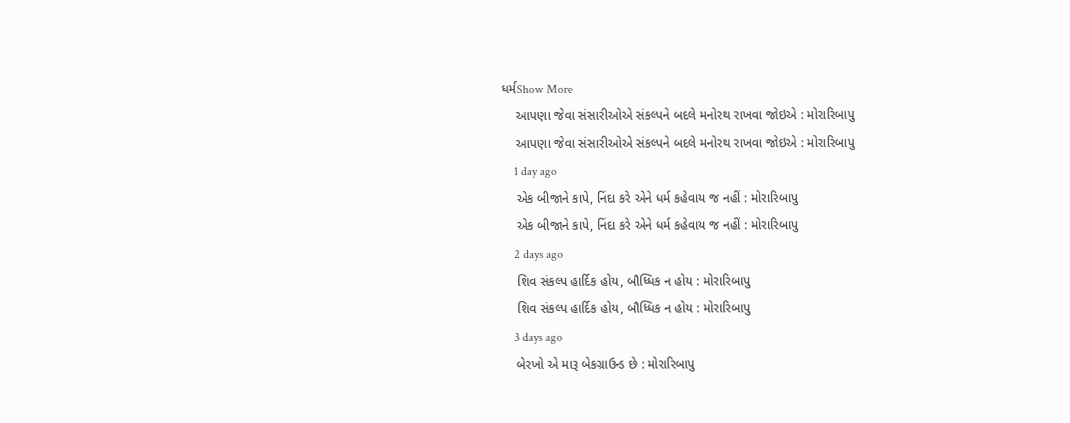ધર્મShow More
    આપણા જેવા સંસારીઓએ સંકલ્પને બદલે મનોરથ રાખવા જોઇએ : મોરારિબાપુ
    આપણા જેવા સંસારીઓએ સંકલ્પને બદલે મનોરથ રાખવા જોઇએ : મોરારિબાપુ
    1 day ago
    એક બીજાને કાપે, નિંદા કરે એને ધર્મ કહેવાય જ નહીં : મોરારિબાપુ
    એક બીજાને કાપે, નિંદા કરે એને ધર્મ કહેવાય જ નહીં : મોરારિબાપુ
    2 days ago
    શિવ સંકલ્પ હાર્દિક હોય, બૌધ્ધિક ન હોય : મોરારિબાપુ
    શિવ સંકલ્પ હાર્દિક હોય, બૌધ્ધિક ન હોય : મોરારિબાપુ
    3 days ago
    બેરખો એ મારૂ બેકગ્રાઉન્ડ છે : મોરારિબાપુ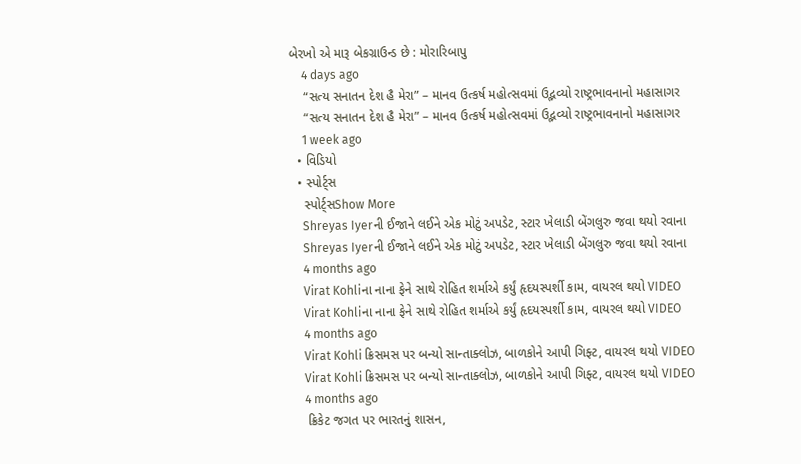બેરખો એ મારૂ બેકગ્રાઉન્ડ છે : મોરારિબાપુ
    4 days ago
    “સત્ય સનાતન દેશ હૈ મેરા” – માનવ ઉત્કર્ષ મહોત્સવમાં ઉદ્ભવ્યો રાષ્ટ્રભાવનાનો મહાસાગર
    “સત્ય સનાતન દેશ હૈ મેરા” – માનવ ઉત્કર્ષ મહોત્સવમાં ઉદ્ભવ્યો રાષ્ટ્રભાવનાનો મહાસાગર
    1 week ago
  • વિડિયો
  • સ્પોર્ટ્સ
    સ્પોર્ટ્સShow More
    Shreyas Iyerની ઈજાને લઈને એક મોટું અપડેટ, સ્ટાર ખેલાડી બેંગલુરુ જવા થયો રવાના
    Shreyas Iyerની ઈજાને લઈને એક મોટું અપડેટ, સ્ટાર ખેલાડી બેંગલુરુ જવા થયો રવાના
    4 months ago
    Virat Kohliના નાના ફેને સાથે રોહિત શર્માએ કર્યું હૃદયસ્પર્શી કામ, વાયરલ થયો VIDEO
    Virat Kohliના નાના ફેને સાથે રોહિત શર્માએ કર્યું હૃદયસ્પર્શી કામ, વાયરલ થયો VIDEO
    4 months ago
    Virat Kohli ક્રિસમસ પર બન્યો સાન્તાક્લોઝ, બાળકોને આપી ગિફ્ટ, વાયરલ થયો VIDEO
    Virat Kohli ક્રિસમસ પર બન્યો સાન્તાક્લોઝ, બાળકોને આપી ગિફ્ટ, વાયરલ થયો VIDEO
    4 months ago
    ક્રિકેટ જગત પર ભારતનું શાસન,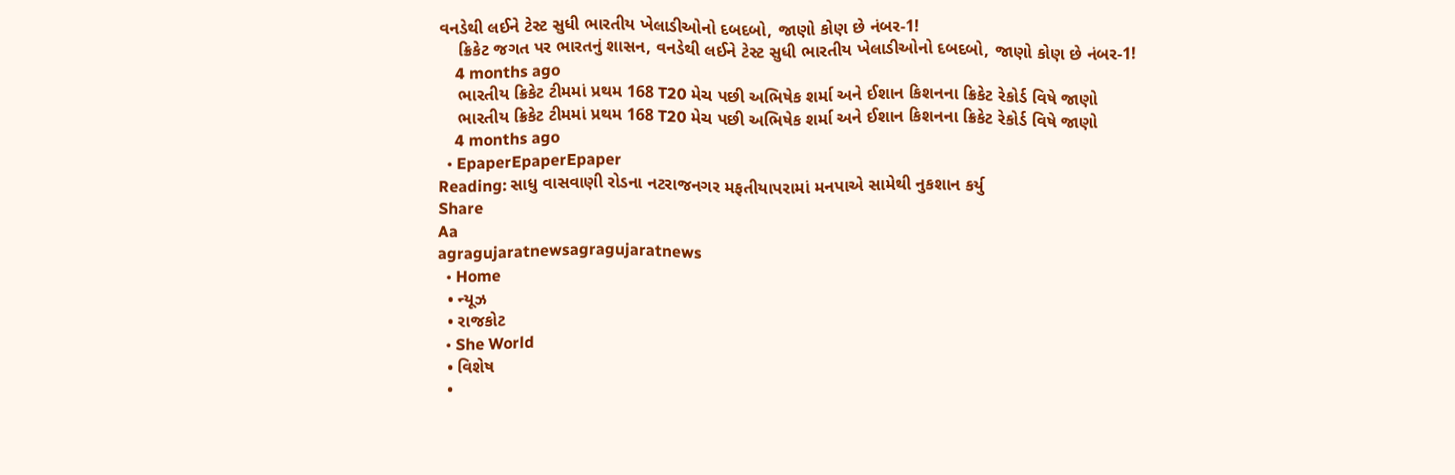વનડેથી લઈને ટેસ્ટ સુધી ભારતીય ખેલાડીઓનો દબદબો, જાણો કોણ છે નંબર-1!
    ક્રિકેટ જગત પર ભારતનું શાસન, વનડેથી લઈને ટેસ્ટ સુધી ભારતીય ખેલાડીઓનો દબદબો, જાણો કોણ છે નંબર-1!
    4 months ago
    ભારતીય ક્રિકેટ ટીમમાં પ્રથમ 168 T20 મેચ પછી અભિષેક શર્મા અને ઈશાન કિશનના ક્રિકેટ રેકોર્ડ વિષે જાણો
    ભારતીય ક્રિકેટ ટીમમાં પ્રથમ 168 T20 મેચ પછી અભિષેક શર્મા અને ઈશાન કિશનના ક્રિકેટ રેકોર્ડ વિષે જાણો
    4 months ago
  • EpaperEpaperEpaper
Reading: સાધુ વાસવાણી રોડના નટરાજનગર મફતીયાપરામાં મનપાએ સામેથી નુકશાન કર્યુ
Share
Aa
agragujaratnewsagragujaratnews
  • Home
  • ન્યૂઝ
  • રાજકોટ
  • She World
  • વિશેષ
  •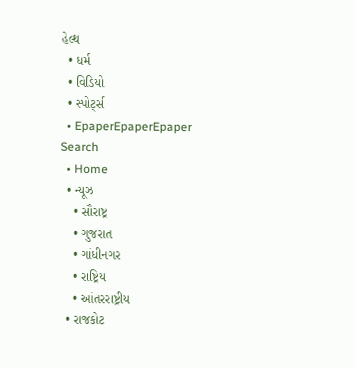હેલ્થ
  • ધર્મ
  • વિડિયો
  • સ્પોર્ટ્સ
  • EpaperEpaperEpaper
Search
  • Home
  • ન્યૂઝ
    • સૌરાષ્ટ્ર
    • ગુજરાત
    • ગાંધીનગર
    • રાષ્ટ્રિય
    • આંતરરાષ્ટ્રીય
  • રાજકોટ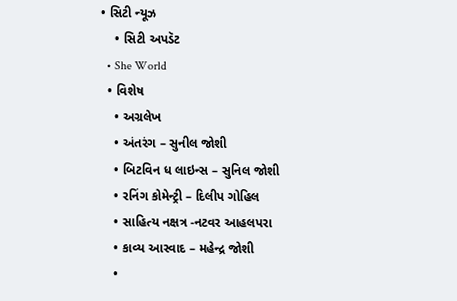• સિટી ન્યૂઝ
    • સિટી અપડૅટ
  • She World
  • વિશેષ
    • અગ્રલેખ
    • અંતરંગ – સુનીલ જોશી
    • બિટવિન ધ લાઇન્સ – સુનિલ જોશી
    • રનિંગ કોમેન્ટ્રી – દિલીપ ગોહિલ
    • સાહિત્ય નક્ષત્ર -નટવર આહલપરા
    • કાવ્ય આસ્વાદ – મહેન્દ્ર જોશી
    •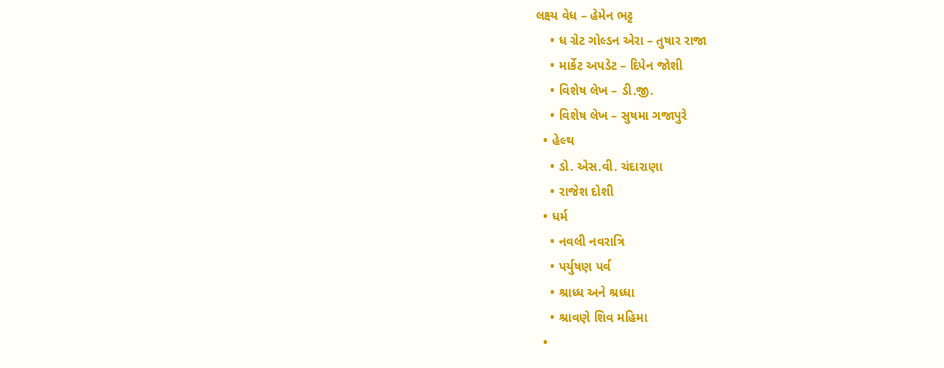લક્ષ્ય વેધ – હેમેન ભટ્ટ
    • ધ ગ્રેટ ગોલ્ડન એરા – તુષાર રાજા
    • માર્કેટ અપડેટ – દિપેન જોશી
    • વિશેષ લેખ – ડી.જી.
    • વિશેષ લેખ – સુષમા ગજાપુરે
  • હેલ્થ
    • ડો. એસ.વી. ચંદારાણા
    • રાજેશ દોશી
  • ધર્મ
    • નવલી નવરાત્રિ
    • પર્યુષણ પર્વ
    • શ્રાધ્ધ અને શ્રધ્ધા
    • શ્રાવણે શિવ મહિમા
  •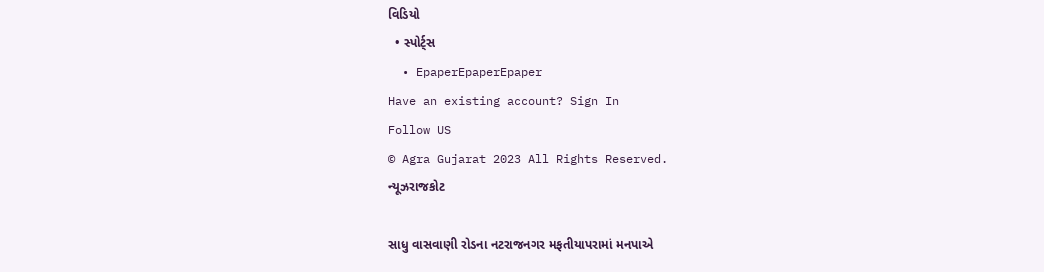વિડિયો
  • સ્પોર્ટ્સ
  • EpaperEpaperEpaper
Have an existing account? Sign In
Follow US
© Agra Gujarat 2023 All Rights Reserved.
ન્યૂઝરાજકોટ

સાધુ વાસવાણી રોડના નટરાજનગર મફતીયાપરામાં મનપાએ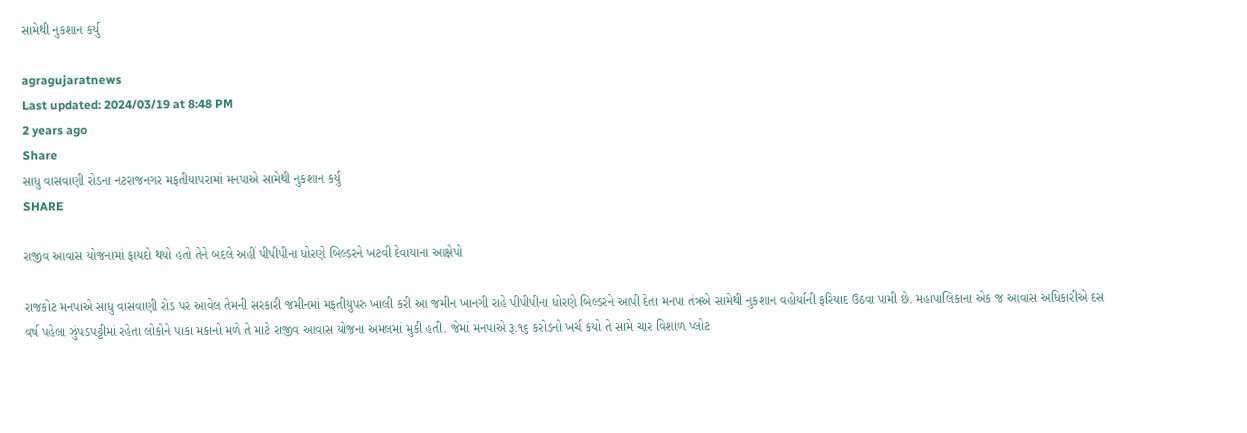સામેથી નુકશાન કર્યુ

agragujaratnews
Last updated: 2024/03/19 at 8:48 PM
2 years ago
Share
સાધુ વાસવાણી રોડના નટરાજનગર મફતીયાપરામાં મનપાએ સામેથી નુકશાન કર્યુ
SHARE

રાજીવ આવાસ યોજનામાં ફાયદો થયો હતો તેને બદલે અહીં પીપીપીના ધોરણે બિલ્ડરને ખટવી દેવાયાના આક્ષેપો

રાજકોટ મનપાએ સાધુ વાસવાણી રોડ પર આવેલ તેમની સરકારી જમીનમાં મફતીયુપરુ ખાલી કરી આ જમીન ખાનગી રાહે પીપીપીના ધોરણે બિલ્ડરને આપી દેતા મનપા તંત્રએ સામેથી નુકશાન વહોર્યાની ફરિયાદ ઉઠવા પામી છે. મહાપાલિકાના એક જ આવાસ અધિકારીએ દસ વર્ષ પહેલા ઝુંપડપટ્ટીમાં રહેતા લોકોને પાકા મકાનો મળે તે માટે રાજીવ આવાસ યોજના અમલમાં મુકી હતી. જેમાં મનપાએ રૂ.૧૬ કરોડનો ખર્ચ કયો તે સામે ચાર વિશાળ પ્લોટ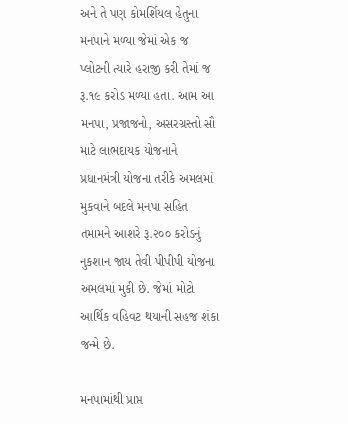અને તે પણ કોમર્શિયલ હેતુના મનપાને મળ્યા જેમાં એક જ પ્લોટની ત્યારે હરાજી કરી તેમાં જ રૂ.૧૯ કરોડ મળ્યા હતા. આમ આ મનપા, પ્રજાજનો, અસરગ્રસ્તો સૌ માટે લાભદાયક યોજનાને પ્રધાનમંત્રી યોજના તરીકે અમલમાં મુકવાને બદલે મનપા સહિત તમામને આશરે રૂ.૨૦૦ કરોડનું નુકશાન જાય તેવી પીપીપી યોજના અમલમાં મુકી છે. જેમાં મોટો આર્થિક વહિવટ થયાની સહજ શંકા જન્મે છે.

મનપામાંથી પ્રાપ્ત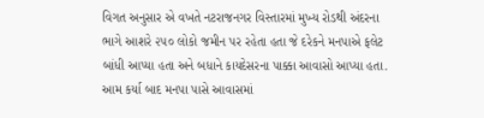વિગત અનુસાર એ વખતે નટરાજનગર વિસ્તારમાં મુખ્ય રોડથી અંદરના ભાગે આશરે ૨૫૦ લોકો જમીન પર રહેતા હતા જે દરેકને મનપાએ ફલેટ બાંધી આપ્યા હતા અને બધાને કાયદેસરના પાક્કા આવાસો આપ્યા હતા. આમ કર્યા બાદ મનપા પાસે આવાસમાં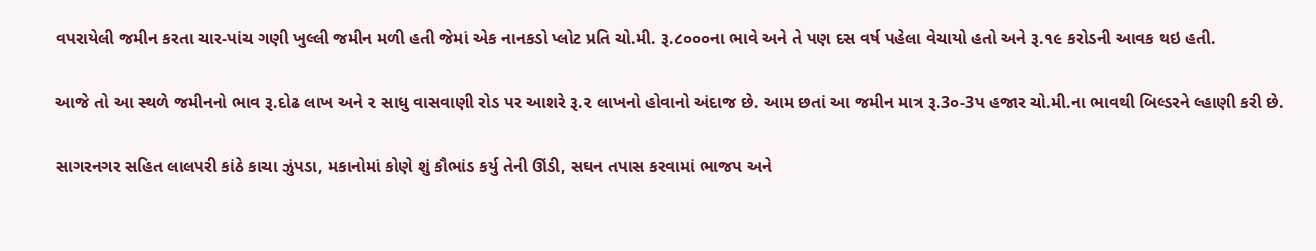વપરાયેલી જમીન કરતા ચાર-પાંચ ગણી ખુલ્લી જમીન મળી હતી જેમાં એક નાનકડો પ્લોટ પ્રતિ ચો.મી. રૂ.૮૦૦૦ના ભાવે અને તે પણ દસ વર્ષ પહેલા વેચાયો હતો અને રૂ.૧૯ કરોડની આવક થઇ હતી.

આજે તો આ સ્થળે જમીનનો ભાવ રૂ.દોઢ લાખ અને ૨ સાધુ વાસવાણી રોડ પર આશરે રૂ.૨ લાખનો હોવાનો અંદાજ છે. આમ છતાં આ જમીન માત્ર રૂ.3૦-3પ હજાર ચો.મી.ના ભાવથી બિલ્ડરને લ્હાણી કરી છે.

સાગરનગર સહિત લાલપરી કાંઠે કાચા ઝુંપડા, મકાનોમાં કોણે શું કૌભાંડ કર્યુ તેની ઊંડી, સઘન તપાસ કરવામાં ભાજપ અને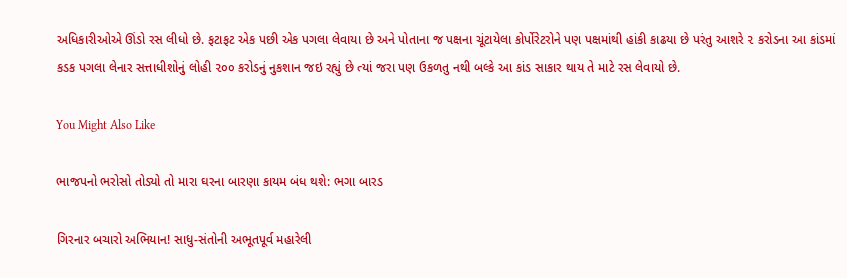અધિકારીઓએ ઊંડો રસ લીધો છે. ફટાફટ એક પછી એક પગલા લેવાયા છે અને પોતાના જ પક્ષના ચૂંટાયેલા કોર્પોરેટરોને પણ પક્ષમાંથી હાંકી કાઢયા છે પરંતુ આશરે ૨ કરોડના આ કાંડમાં કડક પગલા લેનાર સત્તાધીશોનું લોહી ૨૦૦ કરોડનું નુકશાન જઇ રહ્યું છે ત્યાં જરા પણ ઉકળતુ નથી બલ્કે આ કાંડ સાકાર થાય તે માટે રસ લેવાયો છે.

You Might Also Like

ભાજપનો ભરોસો તોડ્યો તો મારા ઘરના બારણા કાયમ બંધ થશે: ભગા બારડ

ગિરનાર બચારો અભિયાન! સાધુ-સંતોની અભૂતપૂર્વ મહારેલી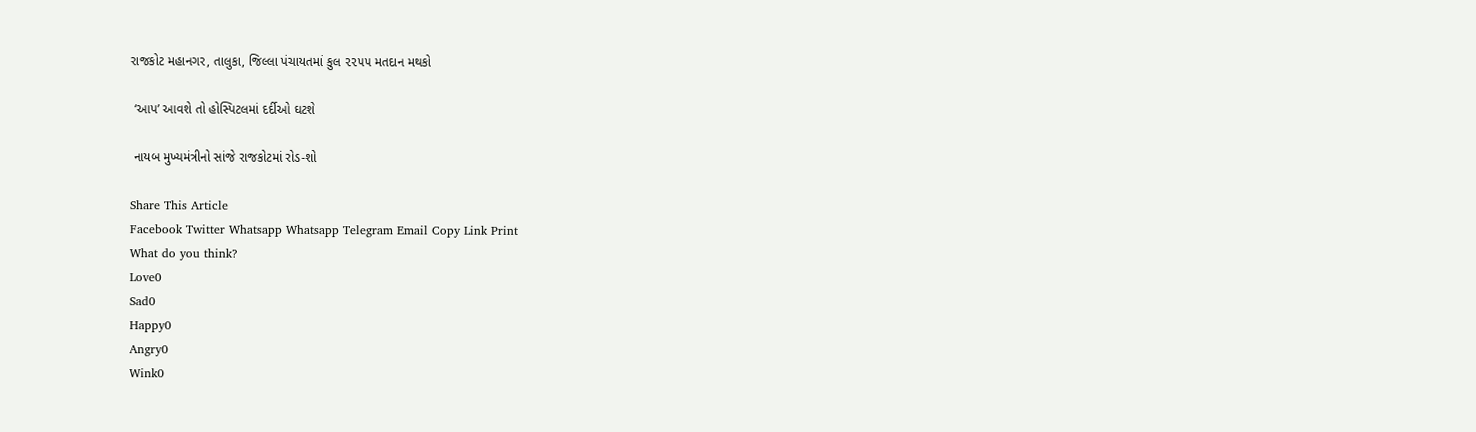રાજકોટ મહાનગર, તાલુકા, જિલ્લા પંચાયતમાં કુલ ૨૨૫૫ મતદાન મથકો

 ‘આપ’ આવશે તો હોસ્પિટલમાં દર્દીઓ ઘટશે

 નાયબ મુખ્યમંત્રીનો સાંજે રાજકોટમાં રોડ-શો

Share This Article
Facebook Twitter Whatsapp Whatsapp Telegram Email Copy Link Print
What do you think?
Love0
Sad0
Happy0
Angry0
Wink0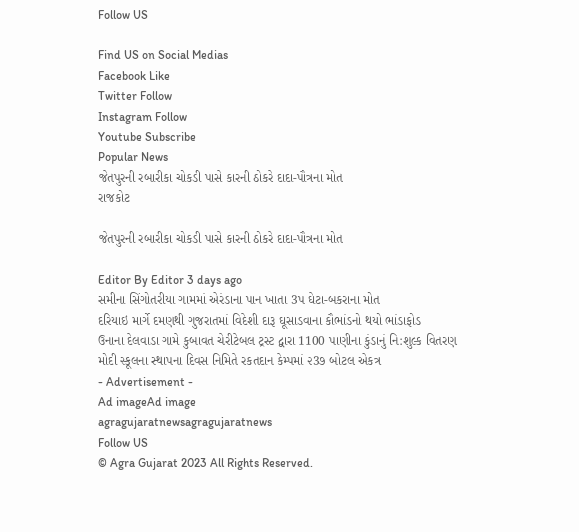Follow US

Find US on Social Medias
Facebook Like
Twitter Follow
Instagram Follow
Youtube Subscribe
Popular News
જેતપુરની રબારીકા ચોકડી પાસે કારની ઠોકરે દાદા-પૌત્રના મોત
રાજકોટ

જેતપુરની રબારીકા ચોકડી પાસે કારની ઠોકરે દાદા-પૌત્રના મોત

Editor By Editor 3 days ago
સમીના સિંગોતરીયા ગામમાં એરંડાના પાન ખાતા 3પ ઘેટા-બકરાના મોત
દરિયાઇ માર્ગે દમણથી ગુજરાતમાં વિદેશી દારૂ ઘૂસાડવાના કૌભાંડનો થયો ભાંડાફોડ
ઉનાના દેલવાડા ગામે કુબાવત ચેરીટેબલ ટ્રસ્ટ દ્વારા 1100 પાણીના કુંડાનું નિ:શુલ્ક વિતરણ
મોદી સ્કૂલના સ્થાપના દિવસ નિમિતે રકતદાન કેમ્પમાં ૨3૭ બોટલ એકત્ર
- Advertisement -
Ad imageAd image
agragujaratnewsagragujaratnews
Follow US
© Agra Gujarat 2023 All Rights Reserved.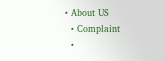• About US
  • Complaint
  •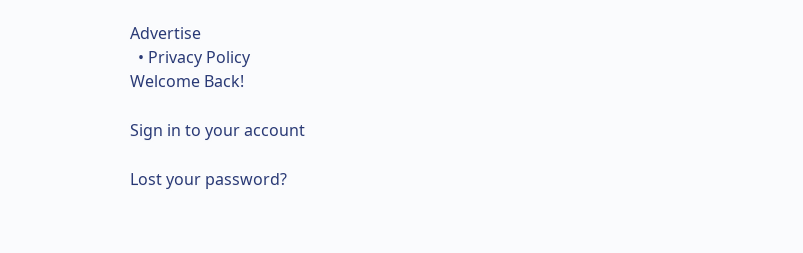Advertise
  • Privacy Policy
Welcome Back!

Sign in to your account

Lost your password?